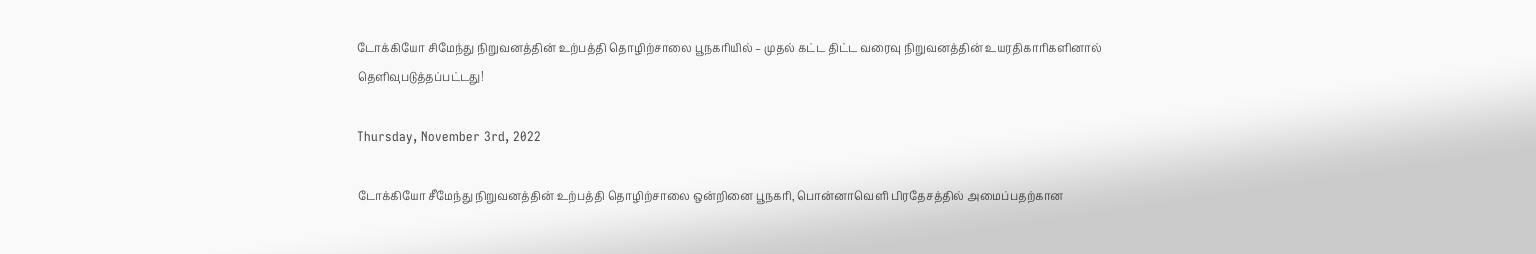டோக்கியோ சிமேந்து நிறுவனத்தின் உற்பத்தி தொழிற்சாலை பூநகரியில் – முதல் கட்ட திட்ட வரைவு நிறுவனத்தின் உயரதிகாரிகளினால் தெளிவுபடுத்தப்பட்டது!

Thursday, November 3rd, 2022

டோக்கியோ சீமேந்து நிறுவனத்தின் உற்பத்தி தொழிற்சாலை ஒன்றினை பூநகரி, பொன்னாவெளி பிரதேசத்தில் அமைப்பதற்கான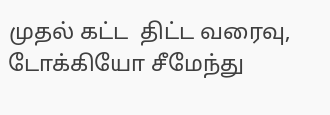முதல் கட்ட  திட்ட வரைவு, டோக்கியோ சீமேந்து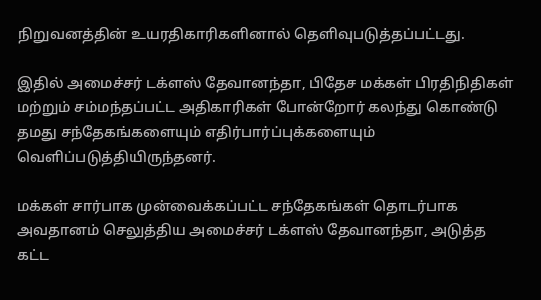நிறுவனத்தின் உயரதிகாரிகளினால் தெளிவுபடுத்தப்பட்டது.

இதில் அமைச்சர் டக்ளஸ் தேவானந்தா, பிதேச மக்கள் பிரதிநிதிகள் மற்றும் சம்மந்தப்பட்ட அதிகாரிகள் போன்றோர் கலந்து கொண்டு தமது சந்தேகங்களையும் எதிர்பார்ப்புக்களையும் வெளிப்படுத்தியிருந்தனர்.

மக்கள் சார்பாக முன்வைக்கப்பட்ட சந்தேகங்கள் தொடர்பாக அவதானம் செலுத்திய அமைச்சர் டக்ளஸ் தேவானந்தா, அடுத்த கட்ட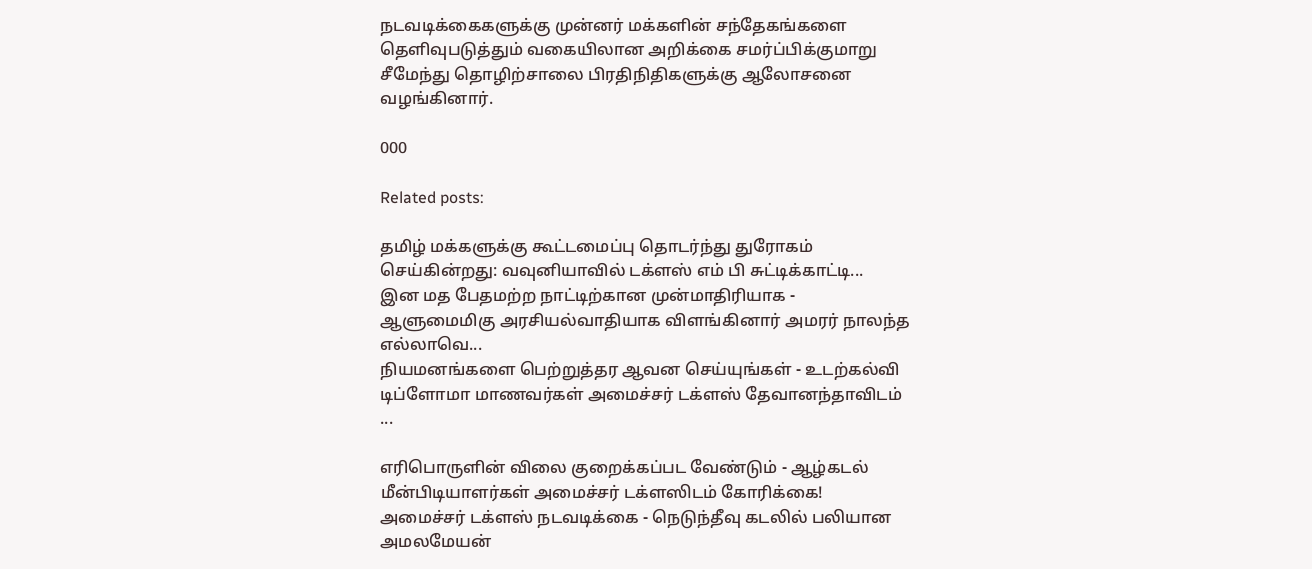நடவடிக்கைகளுக்கு முன்னர் மக்களின் சந்தேகங்களை தெளிவுபடுத்தும் வகையிலான அறிக்கை சமர்ப்பிக்குமாறு சீமேந்து தொழிற்சாலை பிரதிநிதிகளுக்கு ஆலோசனை வழங்கினார்.

000

Related posts:

தமிழ் மக்களுக்கு கூட்டமைப்பு தொடர்ந்து துரோகம் செய்கின்றது: வவுனியாவில் டக்ளஸ் எம் பி சுட்டிக்காட்டி...
இன மத பேதமற்ற நாட்டிற்கான முன்மாதிரியாக - ஆளுமைமிகு அரசியல்வாதியாக விளங்கினார் அமரர் நாலந்த எல்லாவெ...
நியமனங்களை பெற்றுத்தர ஆவன செய்யுங்கள் - உடற்கல்வி டிப்ளோமா மாணவர்கள் அமைச்சர் டக்ளஸ் தேவானந்தாவிடம் ...

எரிபொருளின் விலை குறைக்கப்பட வேண்டும் - ஆழ்கடல் மீன்பிடியாளர்கள் அமைச்சர் டக்ளஸிடம் கோரிக்கை!
அமைச்சர் டக்ளஸ் நடவடிக்கை - நெடுந்தீவு கடலில் பலியான அமலமேயன்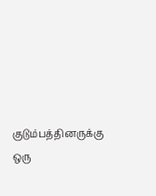குடும்பத்தினருக்கு ஒரு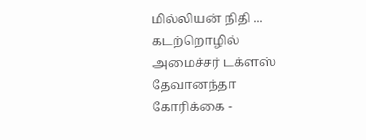மில்லியன் நிதி ...
கடற்றொழில் அமைச்சர் டக்ளஸ் தேவானந்தா கோரிக்கை -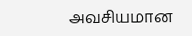அவசியமான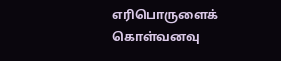எரிபொருளைக் கொள்வனவு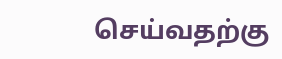செய்வதற்கு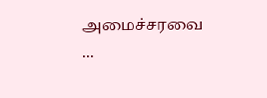அமைச்சரவை ...